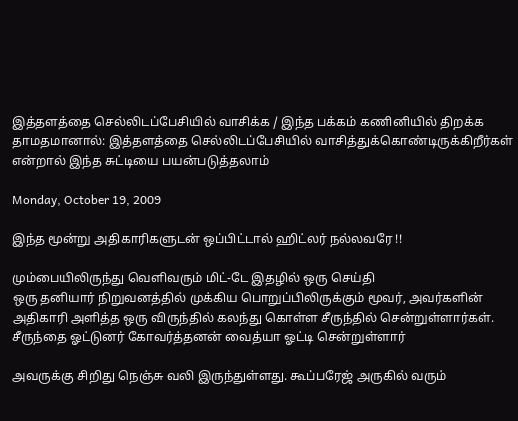இத்தளத்தை செல்லிடப்பேசியில் வாசிக்க / இந்த பக்கம் கணினியில் திறக்க தாமதமானால்: இத்தளத்தை செல்லிடப்பேசியில் வாசித்துக்கொண்டிருக்கிறீர்கள் என்றால் இந்த சுட்டியை பயன்படுத்தலாம்

Monday, October 19, 2009

இந்த மூன்று அதிகாரிகளுடன் ஒப்பிட்டால் ஹிட்லர் நல்லவரே !!

மும்பையிலிருந்து வெளிவரும் மிட்-டே இதழில் ஒரு செய்தி
ஒரு தனியார் நிறுவனத்தில் முக்கிய பொறுப்பிலிருக்கும் மூவர், அவர்களின் அதிகாரி அளித்த ஒரு விருந்தில் கலந்து கொள்ள சீருந்தில் சென்றுள்ளார்கள். சீருந்தை ஓட்டுனர் கோவர்த்தனன் வைத்யா ஓட்டி சென்றுள்ளார்

அவருக்கு சிறிது நெஞ்சு வலி இருந்துள்ளது. கூப்பரேஜ் அருகில் வரும்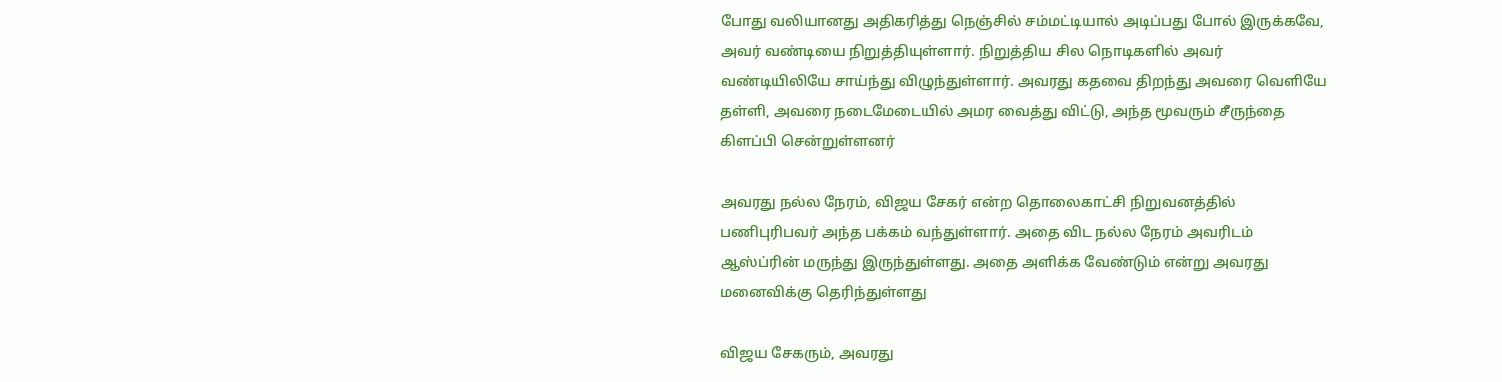போது வலியானது அதிகரித்து நெஞ்சில் சம்மட்டியால் அடிப்பது போல் இருக்கவே, அவர் வண்டியை நிறுத்தியுள்ளார். நிறுத்திய சில நொடிகளில் அவர் வண்டியிலியே சாய்ந்து விழுந்துள்ளார். அவரது கதவை திறந்து அவரை வெளியே தள்ளி, அவரை நடைமேடையில் அமர வைத்து விட்டு, அந்த மூவரும் சீருந்தை கிளப்பி சென்றுள்ளனர்

அவரது நல்ல நேரம், விஜய சேகர் என்ற தொலைகாட்சி நிறுவனத்தில் பணிபுரிபவர் அந்த பக்கம் வந்துள்ளார். அதை விட நல்ல நேரம் அவரிடம் ஆஸ்ப்ரின் மருந்து இருந்துள்ளது. அதை அளிக்க வேண்டும் என்று அவரது மனைவிக்கு தெரிந்துள்ளது

விஜய சேகரும், அவரது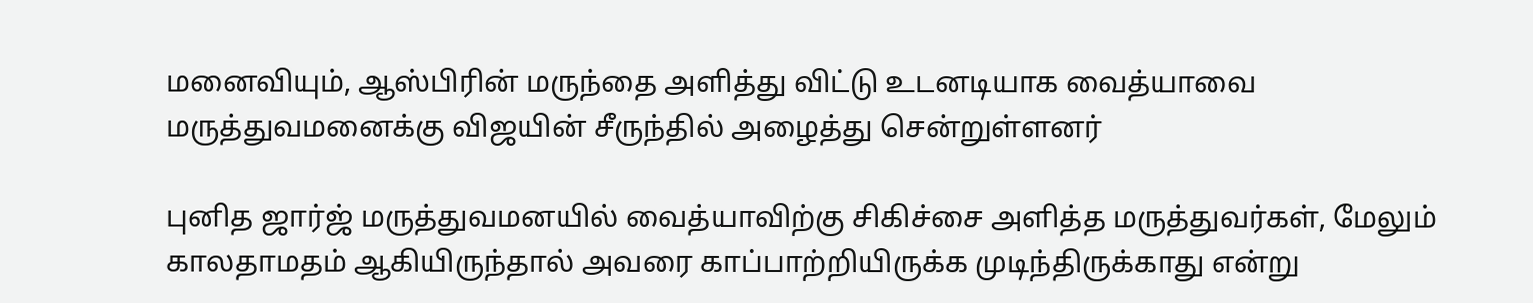மனைவியும், ஆஸ்பிரின் மருந்தை அளித்து விட்டு உடனடியாக வைத்யாவை மருத்துவமனைக்கு விஜயின் சீருந்தில் அழைத்து சென்றுள்ளனர்

புனித ஜார்ஜ் மருத்துவமனயில் வைத்யாவிற்கு சிகிச்சை அளித்த மருத்துவர்கள், மேலும் காலதாமதம் ஆகியிருந்தால் அவரை காப்பாற்றியிருக்க முடிந்திருக்காது என்று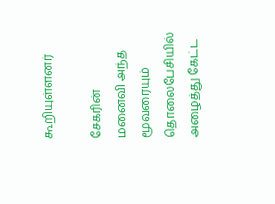கூறியுள்ளனர்

சேகரின் மனைவி அந்த மூவரையும் தொலைபேசியில் அழைத்து கேட்ட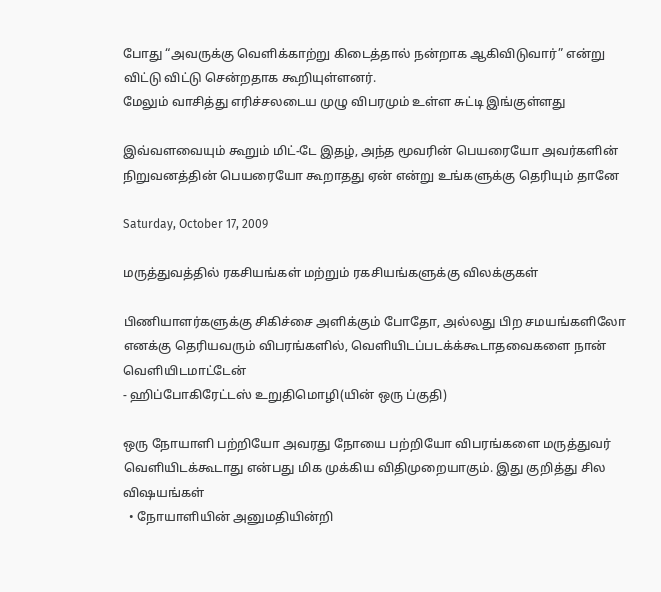போது “அவருக்கு வெளிக்காற்று கிடைத்தால் நன்றாக ஆகிவிடுவார்” என்று விட்டு விட்டு சென்றதாக கூறியுள்ளனர்.
மேலும் வாசித்து எரிச்சலடைய முழு விபரமும் உள்ள சுட்டி இங்குள்ளது

இவ்வளவையும் கூறும் மிட்-டே இதழ், அந்த மூவரின் பெயரையோ அவர்களின் நிறுவனத்தின் பெயரையோ கூறாதது ஏன் என்று உங்களுக்கு தெரியும் தானே

Saturday, October 17, 2009

மருத்துவத்தில் ரகசியங்கள் மற்றும் ரகசியங்களுக்கு விலக்குகள்

பிணியாளர்களுக்கு சிகிச்சை அளிக்கும் போதோ, அல்லது பிற சமயங்களிலோ எனக்கு தெரியவரும் விபரங்களில், வெளியிடப்படக்க்கூடாதவைகளை நான் வெளியிடமாட்டேன்
- ஹிப்போகிரேட்டஸ் உறுதிமொழி(யின் ஒரு ப்குதி)

ஒரு நோயாளி பற்றியோ அவரது நோயை பற்றியோ விபரங்களை மருத்துவர் வெளியிடக்கூடாது என்பது மிக முக்கிய விதிமுறையாகும். இது குறித்து சில விஷயங்கள்
  • நோயாளியின் அனுமதியின்றி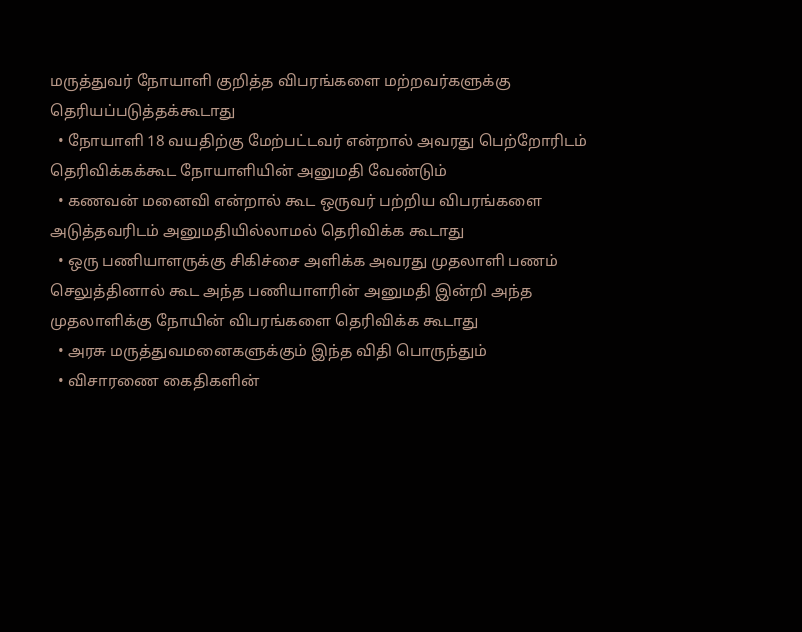மருத்துவர் நோயாளி குறித்த விபரங்களை மற்றவர்களுக்கு தெரியப்படுத்தக்கூடாது
  • நோயாளி 18 வயதிற்கு மேற்பட்டவர் என்றால் அவரது பெற்றோரிடம் தெரிவிக்கக்கூட நோயாளியின் அனுமதி வேண்டும்
  • கணவன் மனைவி என்றால் கூட ஒருவர் பற்றிய விபரங்களை அடுத்தவரிடம் அனுமதியில்லாமல் தெரிவிக்க கூடாது
  • ஒரு பணியாளருக்கு சிகிச்சை அளிக்க அவரது முதலாளி பணம் செலுத்தினால் கூட அந்த பணியாளரின் அனுமதி இன்றி அந்த முதலாளிக்கு நோயின் விபரங்களை தெரிவிக்க கூடாது
  • அரசு மருத்துவமனைகளுக்கும் இந்த விதி பொருந்தும்
  • விசாரணை கைதிகளின்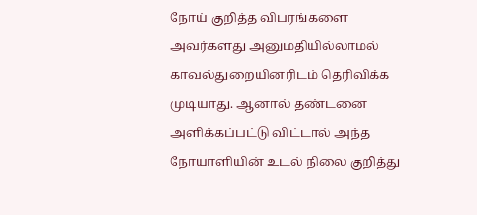நோய் குறித்த விபரங்களை அவர்களது அனுமதியில்லாமல் காவல்துறையினரிடம் தெரிவிக்க முடியாது. ஆனால் தண்டனை அளிக்கப்பட்டு விட்டால் அந்த நோயாளியின் உடல் நிலை குறித்து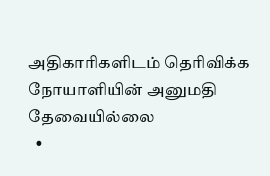அதிகாரிகளிடம் தெரிவிக்க நோயாளியின் அனுமதி தேவையில்லை
  •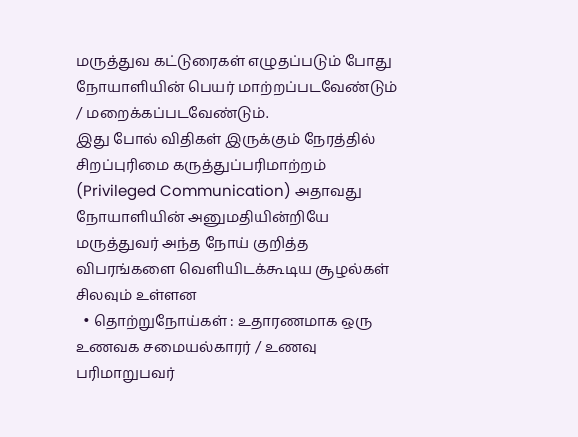மருத்துவ கட்டுரைகள் எழுதப்படும் போது நோயாளியின் பெயர் மாற்றப்படவேண்டும் / மறைக்கப்படவேண்டும்.
இது போல் விதிகள் இருக்கும் நேரத்தில் சிறப்புரிமை கருத்துப்பரிமாற்றம் (Privileged Communication) அதாவது நோயாளியின் அனுமதியின்றியே மருத்துவர் அந்த நோய் குறித்த விபரங்களை வெளியிடக்கூடிய சூழல்கள் சிலவும் உள்ளன
  • தொற்றுநோய்கள் : உதாரணமாக ஒரு உணவக சமையல்காரர் / உணவு பரிமாறுபவர்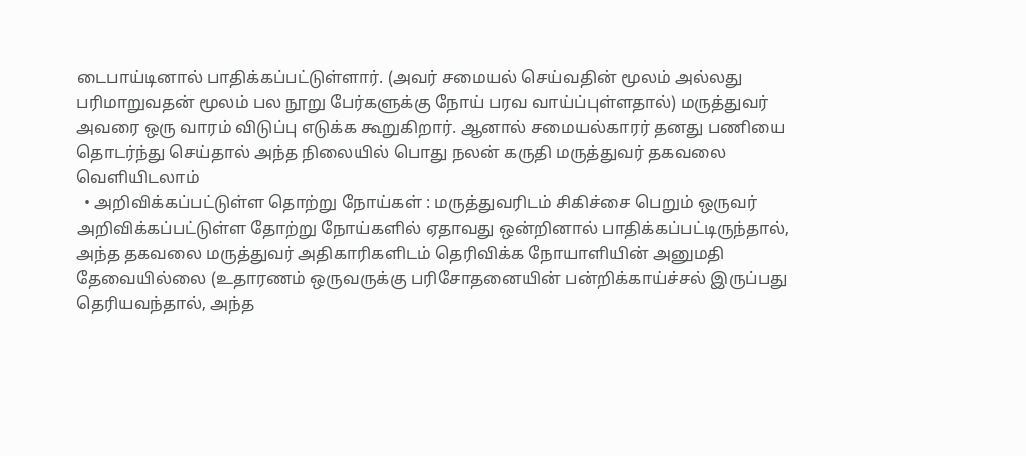டைபாய்டினால் பாதிக்கப்பட்டுள்ளார். (அவர் சமையல் செய்வதின் மூலம் அல்லது பரிமாறுவதன் மூலம் பல நூறு பேர்களுக்கு நோய் பரவ வாய்ப்புள்ளதால்) மருத்துவர் அவரை ஒரு வாரம் விடுப்பு எடுக்க கூறுகிறார். ஆனால் சமையல்காரர் தனது பணியை தொடர்ந்து செய்தால் அந்த நிலையில் பொது நலன் கருதி மருத்துவர் தகவலை வெளியிடலாம்
  • அறிவிக்கப்பட்டுள்ள தொற்று நோய்கள் : மருத்துவரிடம் சிகிச்சை பெறும் ஒருவர் அறிவிக்கப்பட்டுள்ள தோற்று நோய்களில் ஏதாவது ஒன்றினால் பாதிக்கப்பட்டிருந்தால், அந்த தகவலை மருத்துவர் அதிகாரிகளிடம் தெரிவிக்க நோயாளியின் அனுமதி தேவையில்லை (உதாரணம் ஒருவருக்கு பரிசோதனையின் பன்றிக்காய்ச்சல் இருப்பது தெரியவந்தால், அந்த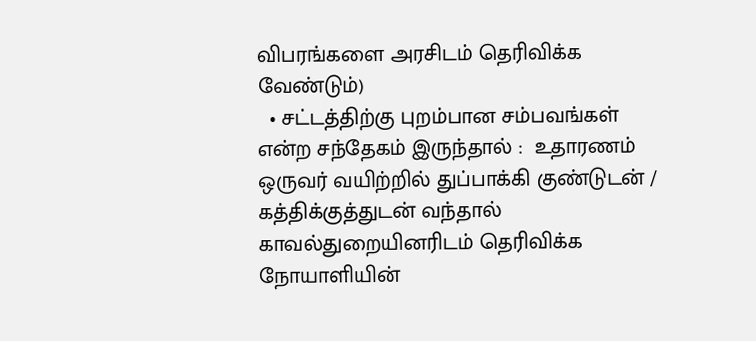விபரங்களை அரசிடம் தெரிவிக்க வேண்டும்)
  • சட்டத்திற்கு புறம்பான சம்பவங்கள் என்ற சந்தேகம் இருந்தால் :  உதாரணம் ஒருவர் வயிற்றில் துப்பாக்கி குண்டுடன் / கத்திக்குத்துடன் வந்தால் காவல்துறையினரிடம் தெரிவிக்க நோயாளியின்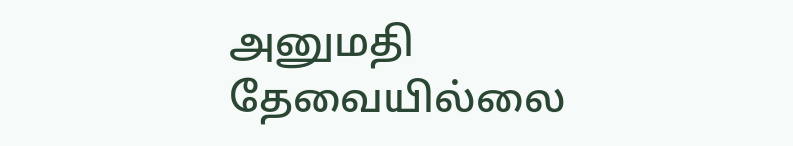அனுமதி தேவையில்லை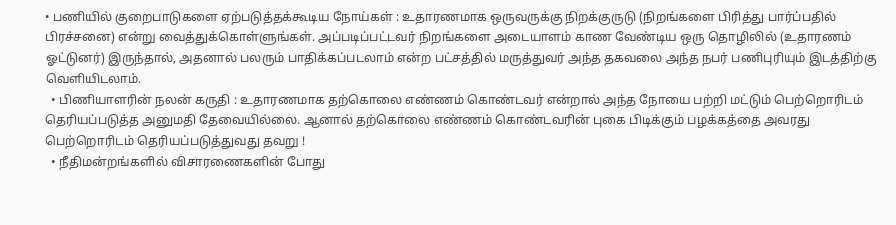• பணியில் குறைபாடுகளை ஏற்படுத்தக்கூடிய நோய்கள் : உதாரணமாக ஒருவருக்கு நிறக்குருடு (நிறங்களை பிரித்து பார்ப்பதில் பிரச்சனை) என்று வைத்துக்கொள்ளுங்கள். அப்படிப்பட்டவர் நிறங்களை அடையாளம் காண வேண்டிய ஒரு தொழிலில் (உதாரணம் ஓட்டுனர்) இருந்தால், அதனால் பலரும் பாதிக்கப்படலாம் என்ற பட்சத்தில் மருத்துவர் அந்த தகவலை அந்த நபர் பணிபுரியும் இடத்திற்கு வெளியிடலாம்.
  • பிணியாளரின் நலன் கருதி : உதாரணமாக தற்கொலை எண்ணம் கொண்டவர் என்றால் அந்த நோயை பற்றி மட்டும் பெற்றொரிடம் தெரியப்படுத்த அனுமதி தேவையில்லை. ஆனால் தற்கொலை எண்ணம் கொண்டவரின் புகை பிடிக்கும் பழக்கத்தை அவரது பெற்றொரிடம் தெரியப்படுத்துவது தவறு !
  • நீதிமன்றங்களில் விசாரணைகளின் போது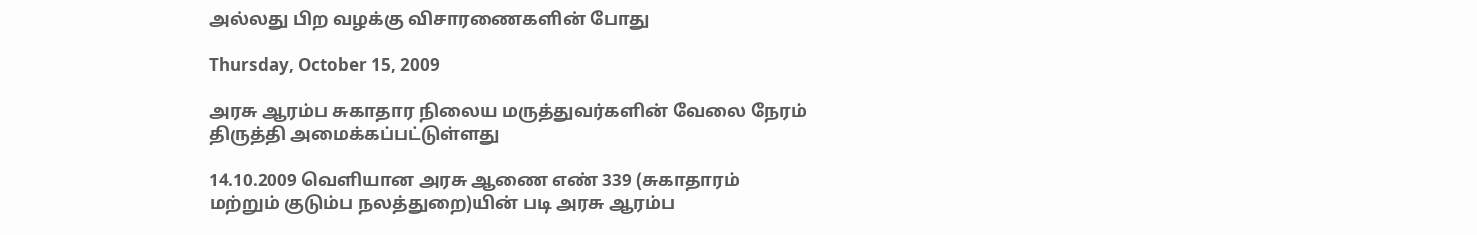அல்லது பிற வழக்கு விசாரணைகளின் போது

Thursday, October 15, 2009

அரசு ஆரம்ப சுகாதார நிலைய மருத்துவர்களின் வேலை நேரம் திருத்தி அமைக்கப்பட்டுள்ளது

14.10.2009 வெளியான அரசு ஆணை எண் 339 (சுகாதாரம் மற்றும் குடும்ப நலத்துறை)யின் படி அரசு ஆரம்ப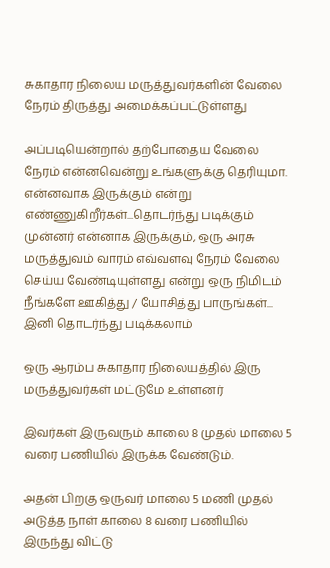சுகாதார நிலைய மருத்துவர்களின் வேலை நேரம் திருத்து அமைக்கப்பட்டுள்ளது

அப்படியென்றால் தற்போதைய வேலை நேரம் என்னவென்று உங்களுக்கு தெரியுமா. என்னவாக இருக்கும் என்று எண்ணுகிறீர்கள்...தொடர்ந்து படிக்கும் முன்னர் என்னாக இருக்கும், ஒரு அரசு மருத்துவம் வாரம் எவ்வளவு நேரம் வேலை செய்ய வேண்டியுள்ளது என்று ஒரு நிமிடம் நீங்களே ஊகித்து / யோசித்து பாருங்கள்... இனி தொடர்ந்து படிக்கலாம்

ஒரு ஆரம்ப சுகாதார நிலையத்தில் இரு மருத்துவர்கள் மட்டுமே உள்ளனர்

இவர்கள் இருவரும் காலை 8 முதல் மாலை 5 வரை பணியில் இருக்க வேண்டும்.

அதன் பிறகு ஒருவர் மாலை 5 மணி முதல் அடுத்த நாள் காலை 8 வரை பணியில் இருந்து விட்டு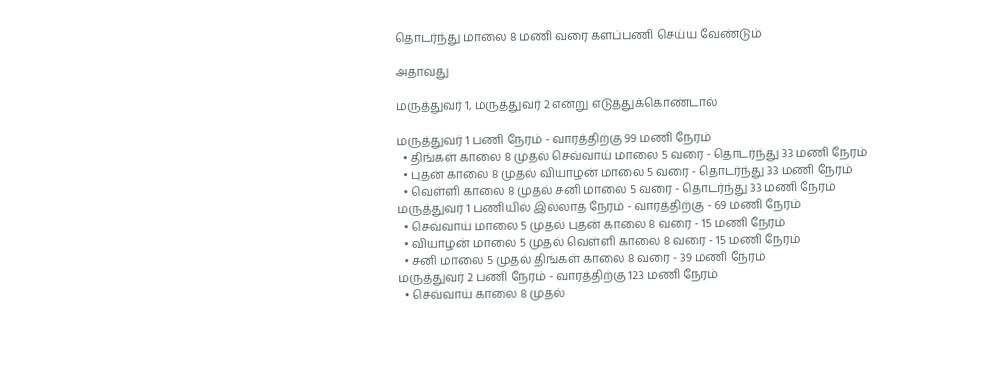தொடர்ந்து மாலை 8 மணி வரை களப்பணி செய்ய வேண்டும்

அதாவது

மருத்துவர் 1, மருத்துவர் 2 என்று எடுத்துக்கொண்டால்

மருத்துவர் 1 பணி நேரம் - வாரத்திற்கு 99 மணி நேரம்
  • திங்கள் காலை 8 முதல் செவ்வாய் மாலை 5 வரை - தொடர்ந்து 33 மணி நேரம்
  • புதன் காலை 8 முதல் வியாழன் மாலை 5 வரை - தொடர்ந்து 33 மணி நேரம்
  • வெள்ளி காலை 8 முதல் சனி மாலை 5 வரை - தொடர்ந்து 33 மணி நேரம்
மருத்துவர் 1 பணியில் இல்லாத நேரம் - வாரத்திற்கு - 69 மணி நேரம்
  • செவ்வாய் மாலை 5 முதல் புதன் காலை 8 வரை - 15 மணி நேரம்
  • வியாழன் மாலை 5 முதல் வெள்ளி காலை 8 வரை - 15 மணி நேரம்
  • சனி மாலை 5 முதல் திங்கள் காலை 8 வரை - 39 மணி நேரம்
மருத்துவர் 2 பணி நேரம் - வாரத்திற்கு 123 மணி நேரம்
  • செவ்வாய் காலை 8 முதல்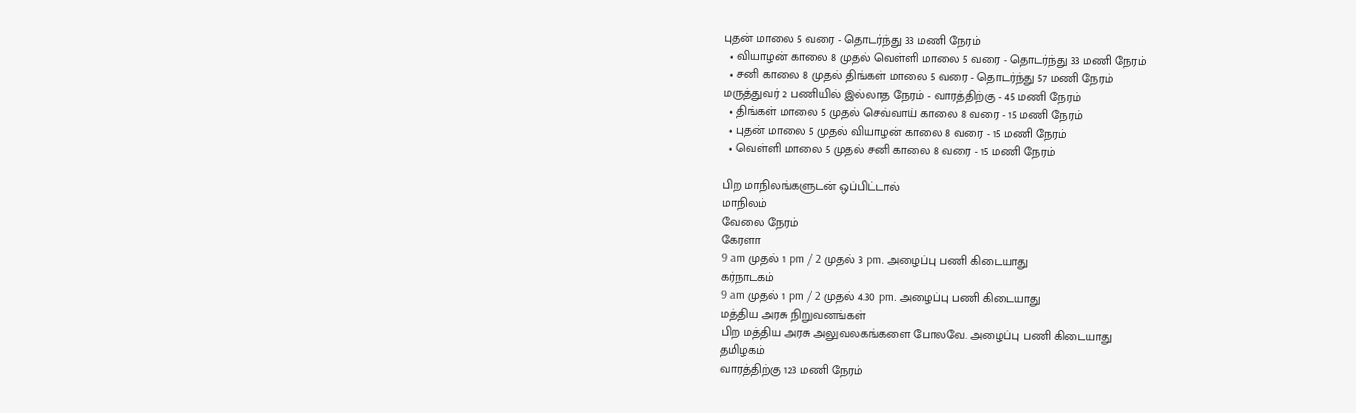புதன் மாலை 5 வரை - தொடர்ந்து 33 மணி நேரம்
  • வியாழன் காலை 8 முதல் வெள்ளி மாலை 5 வரை - தொடர்ந்து 33 மணி நேரம்
  • சனி காலை 8 முதல் திங்கள் மாலை 5 வரை - தொடர்ந்து 57 மணி நேரம்
மருத்துவர் 2 பணியில் இல்லாத நேரம் - வாரத்திற்கு - 45 மணி நேரம்
  • திங்கள் மாலை 5 முதல் செவ்வாய் காலை 8 வரை - 15 மணி நேரம்
  • புதன் மாலை 5 முதல் வியாழன் காலை 8 வரை - 15 மணி நேரம்
  • வெள்ளி மாலை 5 முதல் சனி காலை 8 வரை - 15 மணி நேரம்

பிற மாநிலங்களுடன் ஒப்பிட்டால்
மாநிலம்
வேலை நேரம்
கேரளா
9 am முதல் 1 pm / 2 முதல் 3 pm. அழைப்பு பணி கிடையாது
கர்நாடகம்
9 am முதல் 1 pm / 2 முதல் 4.30 pm. அழைப்பு பணி கிடையாது
மத்திய அரசு நிறுவனங்கள்
பிற மத்திய அரசு அலுவலகங்களை போலவே. அழைப்பு பணி கிடையாது
தமிழகம்
வாரத்திற்கு 123 மணி நேரம்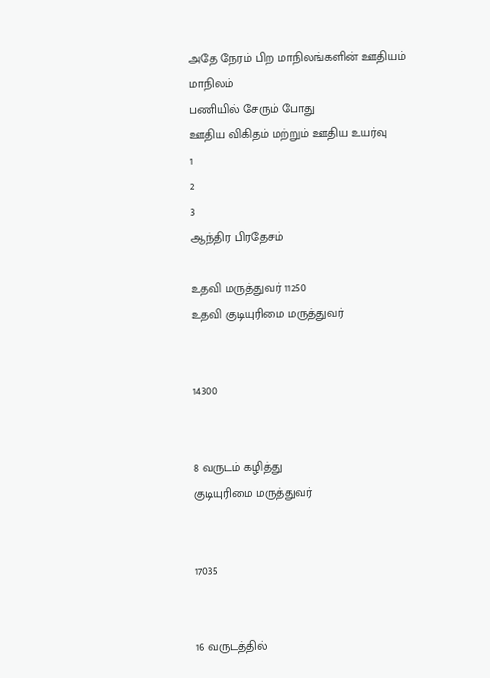அதே நேரம் பிற மாநிலங்களின் ஊதியம்
மாநிலம்
பணியில் சேரும் போது
ஊதிய விகிதம் மற்றும் ஊதிய உயர்வு
1
2
3
ஆந்திர பிரதேசம்

உதவி மருத்துவர் 11250
உதவி குடியுரிமை மருத்துவர்


14300


8 வருடம் கழித்து
குடியுரிமை மருத்துவர்


17035


16 வருடத்தில்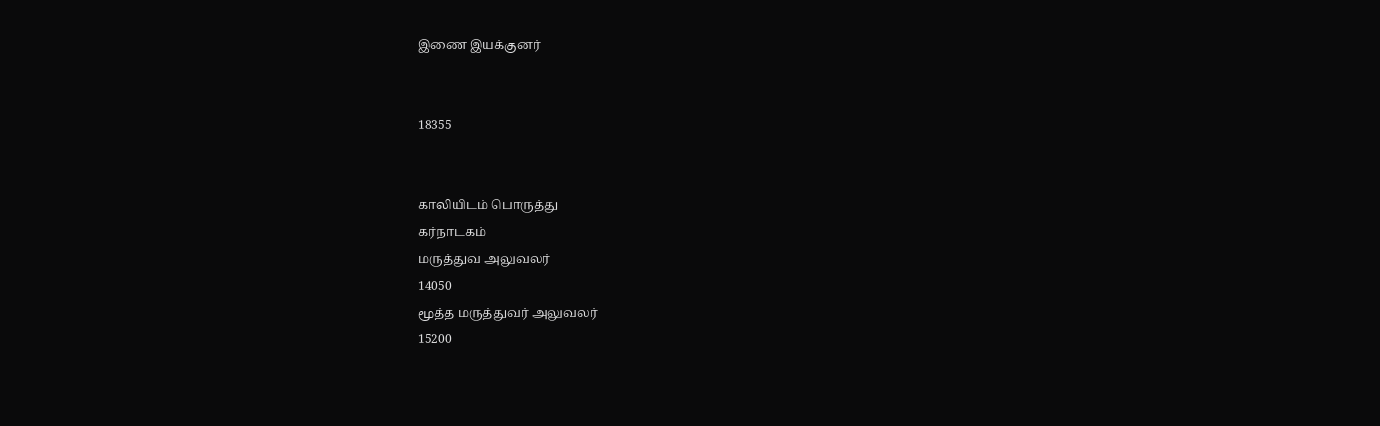இணை இயக்குனர்


18355


காலியிடம் பொருத்து
கர்நாடகம்
மருத்துவ அலுவலர்
14050
மூத்த மருத்துவர் அலுவலர்
15200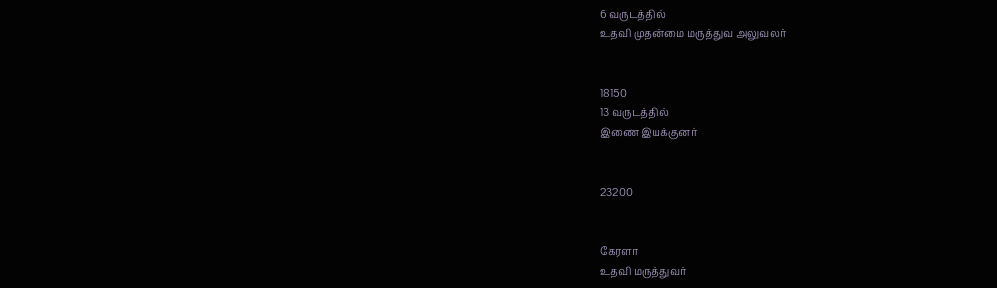6 வருடத்தில்
உதவி முதன்மை மருத்துவ அலுவலர்


18150
13 வருடத்தில்
இணை இயக்குனர்


23200


கேரளா
உதவி மருத்துவர்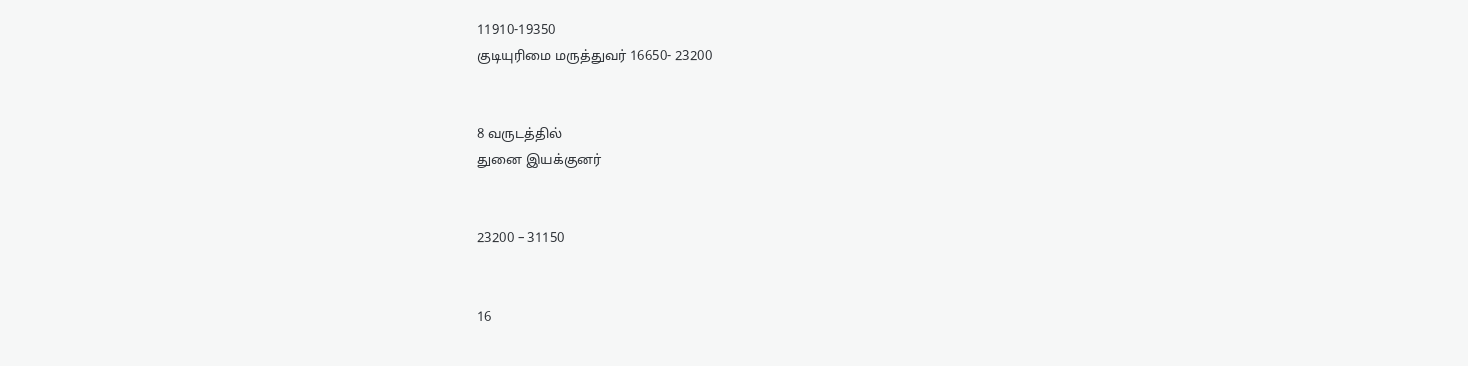11910-19350
குடியுரிமை மருத்துவர் 16650- 23200


8 வருடத்தில்
துனை இயக்குனர்


23200 – 31150


16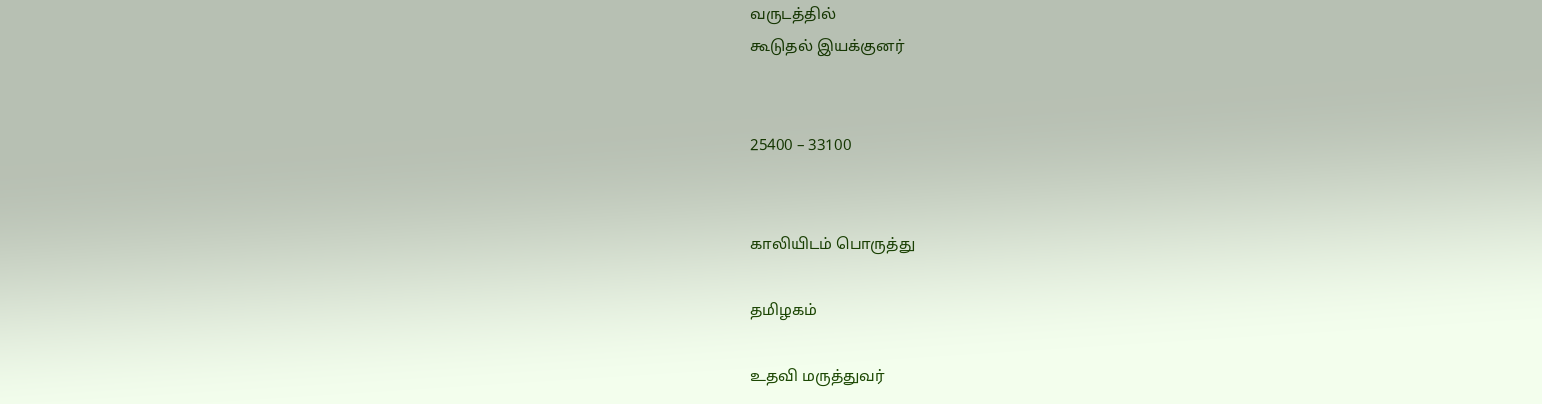வருடத்தில்
கூடுதல் இயக்குனர்


25400 – 33100


காலியிடம் பொருத்து

தமிழகம்

உதவி மருத்துவர்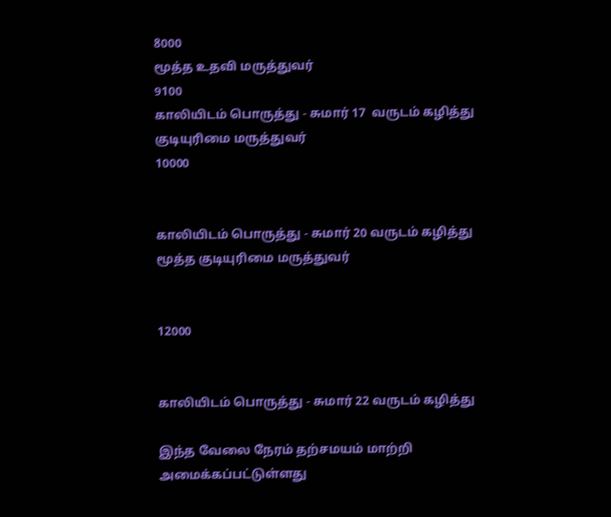8000
மூத்த உதவி மருத்துவர்
9100
காலியிடம் பொருத்து - சுமார் 17  வருடம் கழித்து
குடியுரிமை மருத்துவர்
10000


காலியிடம் பொருத்து - சுமார் 20 வருடம் கழித்து
மூத்த குடியுரிமை மருத்துவர்


12000


காலியிடம் பொருத்து - சுமார் 22 வருடம் கழித்து

இந்த வேலை நேரம் தற்சமயம் மாற்றி அமைக்கப்பட்டுள்ளது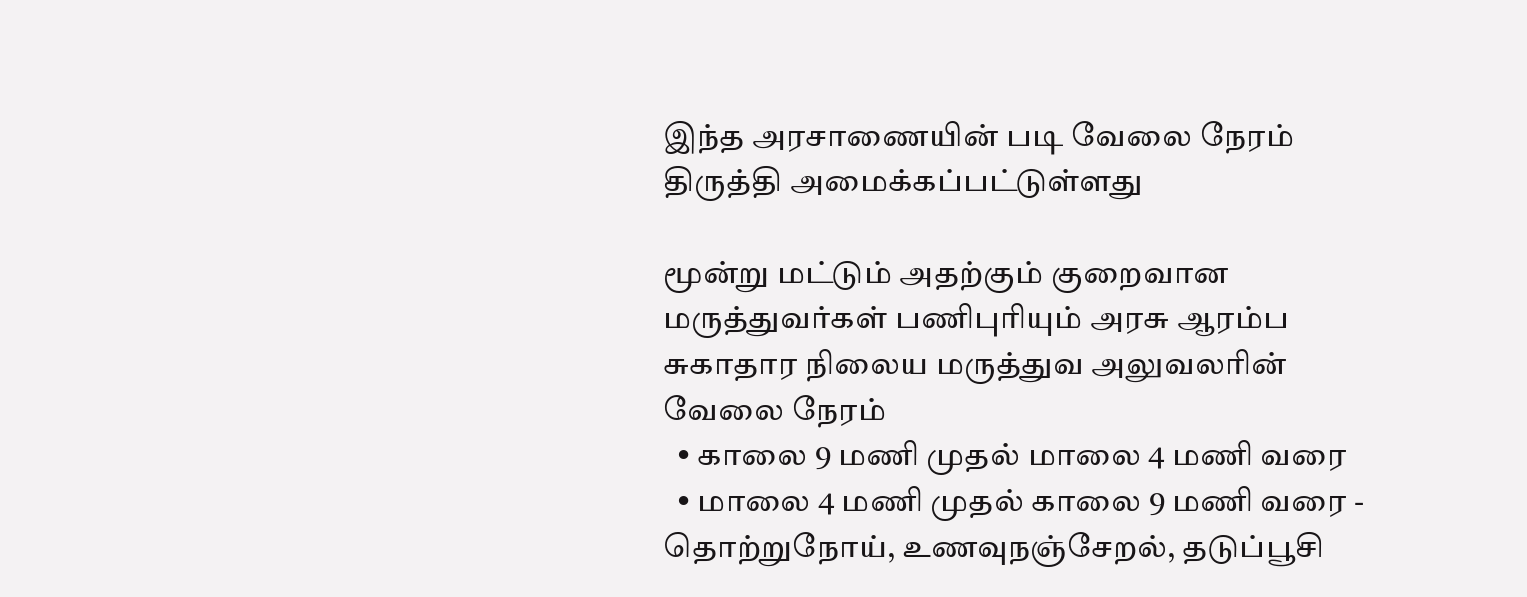இந்த அரசாணையின் படி வேலை நேரம் திருத்தி அமைக்கப்பட்டுள்ளது

மூன்று மட்டும் அதற்கும் குறைவான மருத்துவர்கள் பணிபுரியும் அரசு ஆரம்ப சுகாதார நிலைய மருத்துவ அலுவலரின் வேலை நேரம்
  • காலை 9 மணி முதல் மாலை 4 மணி வரை
  • மாலை 4 மணி முதல் காலை 9 மணி வரை - தொற்றுநோய், உணவுநஞ்சேறல், தடுப்பூசி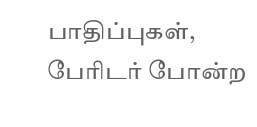பாதிப்புகள், பேரிடர் போன்ற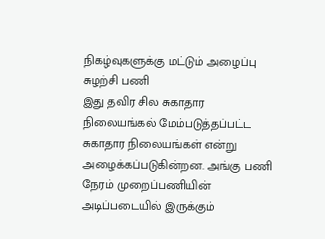நிகழ்வுகளுக்கு மட்டும் அழைப்பு சுழற்சி பணி
இது தவிர சில சுகாதார நிலையங்கல் மேம்படுத்தப்பட்ட சுகாதார நிலையங்கள் என்று அழைக்கப்படுகின்றன. அங்கு பணி நேரம் முறைப்பணியின் அடிப்படையில் இருக்கும்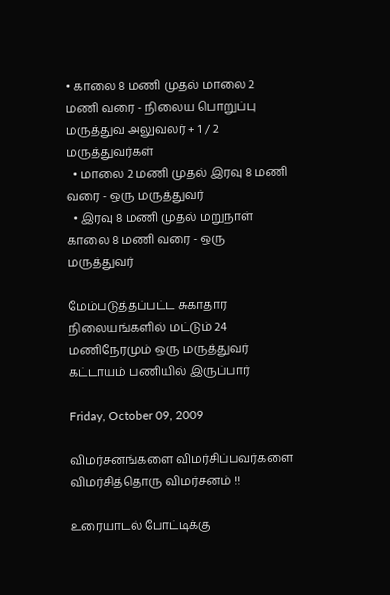• காலை 8 மணி முதல் மாலை 2 மணி வரை - நிலைய பொறுப்பு மருத்துவ அலுவலர் + 1 / 2 மருத்துவர்கள்
  • மாலை 2 மணி முதல் இரவு 8 மணி வரை - ஒரு மருத்துவர்
  • இரவு 8 மணி முதல் மறுநாள் காலை 8 மணி வரை - ஒரு மருத்துவர்

மேம்படுத்தப்பட்ட சுகாதார நிலையங்களில் மட்டும் 24 மணிநேரமும் ஒரு மருத்துவர் கட்டாயம் பணியில் இருப்பார்

Friday, October 09, 2009

விமர்சனங்களை விமர்சிப்பவர்களை விமர்சித்தொரு விமர்சனம் !!

உரையாடல் போட்டிக்கு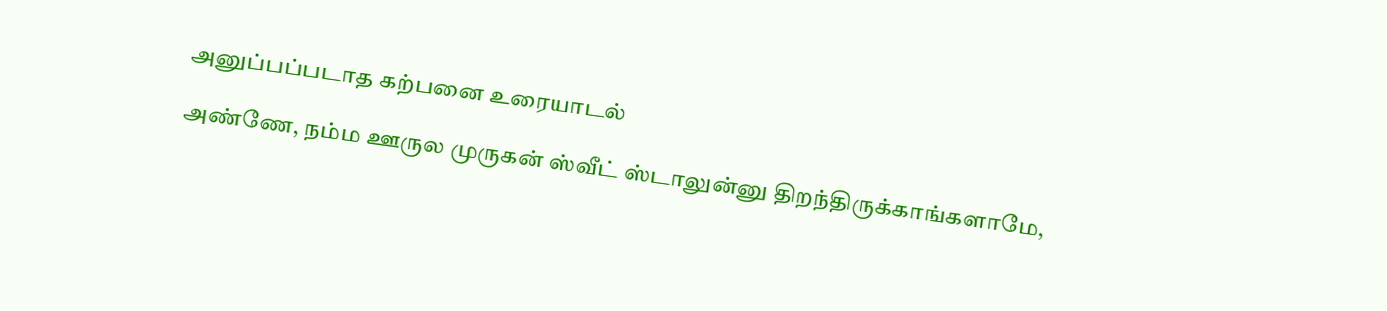அனுப்பப்படாத கற்பனை உரையாடல்

அண்ணே, நம்ம ஊருல முருகன் ஸ்வீட் ஸ்டாலுன்னு திறந்திருக்காங்களாமே,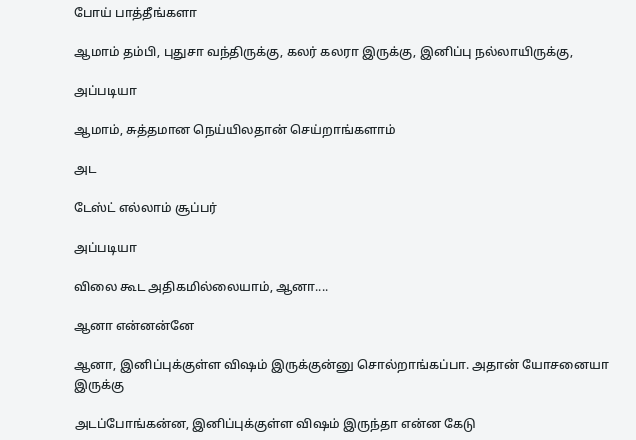போய் பாத்தீங்களா

ஆமாம் தம்பி, புதுசா வந்திருக்கு, கலர் கலரா இருக்கு, இனிப்பு நல்லாயிருக்கு,

அப்படியா

ஆமாம், சுத்தமான நெய்யிலதான் செய்றாங்களாம்

அட

டேஸ்ட் எல்லாம் சூப்பர்

அப்படியா

விலை கூட அதிகமில்லையாம், ஆனா....

ஆனா என்னன்னே

ஆனா, இனிப்புக்குள்ள விஷம் இருக்குன்னு சொல்றாங்கப்பா. அதான் யோசனையா இருக்கு

அடப்போங்கன்ன, இனிப்புக்குள்ள விஷம் இருந்தா என்ன கேடு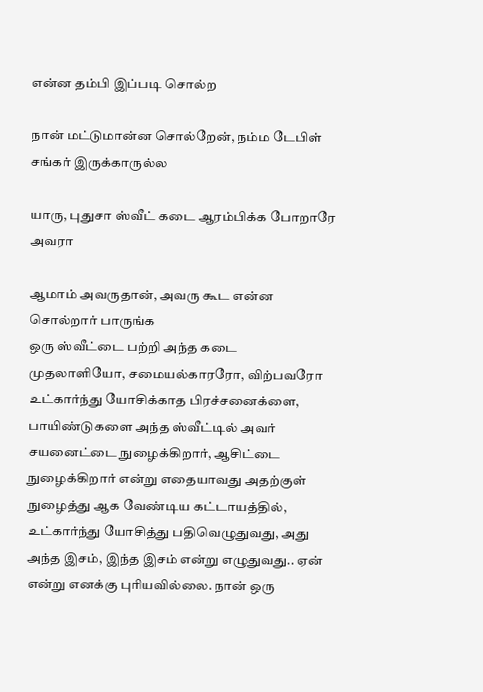என்ன தம்பி இப்படி சொல்ற

நான் மட்டுமான்ன சொல்றேன், நம்ம டேபிள் சங்கர் இருக்காருல்ல

யாரு, புதுசா ஸ்வீட் கடை ஆரம்பிக்க போறாரே அவரா

ஆமாம் அவருதான், அவரு கூட என்ன சொல்றார் பாருங்க
ஒரு ஸ்வீட்டை பற்றி அந்த கடை முதலாளியோ, சமையல்காரரோ, விற்பவரோ உட்கார்ந்து யோசிக்காத பிரச்சனைக்ளை, பாயிண்டுகளை அந்த ஸ்வீட்டில் அவர் சயனைட்டை நுழைக்கிறார், ஆசிட்டை நுழைக்கிறார் என்று எதையாவது அதற்குள் நுழைத்து ஆக வேண்டிய கட்டாயத்தில், உட்கார்ந்து யோசித்து பதிவெழுதுவது, அது அந்த இசம், இந்த இசம் என்று எழுதுவது.. ஏன் என்று எனக்கு புரியவில்லை. நான் ஒரு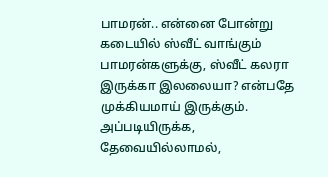பாமரன்.. என்னை போன்று கடையில் ஸ்வீட் வாங்கும் பாமரன்களுக்கு, ஸ்வீட் கலரா இருக்கா இலலையா? என்பதே முக்கியமாய் இருக்கும். அப்படியிருக்க, தேவையில்லாமல்,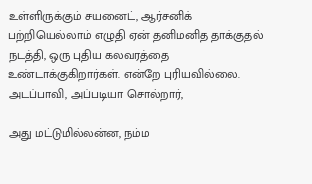உள்ளிருக்கும் சயனைட், ஆர்சனிக் பற்றியெல்லாம் எழுதி ஏன் தனிமனித தாக்குதல் நடத்தி, ஒரு புதிய கலவரத்தை உண்டாக்குகிறார்கள். என்றே புரியவில்லை.
அடப்பாவி, அப்படியா சொல்றார்,

அது மட்டுமில்லன்ன, நம்ம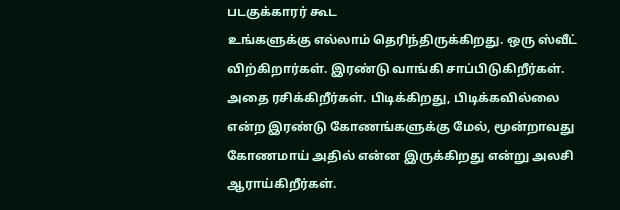படகுக்காரர் கூட
உங்களுக்கு எல்லாம் தெரிந்திருக்கிறது. ஒரு ஸ்வீட் விற்கிறார்கள். இரண்டு வாங்கி சாப்பிடுகிறீர்கள்.  அதை ரசிக்கிறீர்கள். பிடிக்கிறது, பிடிக்கவில்லை என்ற இரண்டு கோணங்களுக்கு மேல், மூன்றாவது கோணமாய் அதில் என்ன இருக்கிறது என்று அலசி ஆராய்கிறீர்கள்.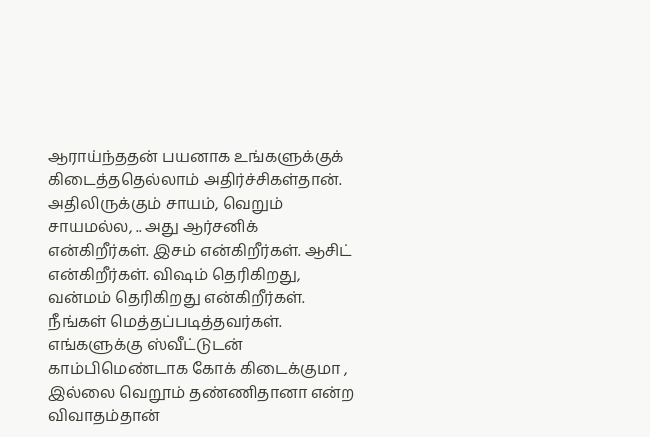ஆராய்ந்ததன் பயனாக உங்களுக்குக் கிடைத்ததெல்லாம் அதிர்ச்சிகள்தான். அதிலிருக்கும் சாயம், வெறும் சாயமல்ல, .. அது ஆர்சனிக் என்கிறீர்கள். இசம் என்கிறீர்கள். ஆசிட் என்கிறீர்கள். விஷம் தெரிகிறது, வன்மம் தெரிகிறது என்கிறீர்கள். நீங்கள் மெத்தப்படித்தவர்கள்.
எங்களுக்கு ஸ்வீட்டுடன் காம்பிமெண்டாக கோக் கிடைக்குமா , இல்லை வெறூம் தண்ணிதானா என்ற விவாதம்தான்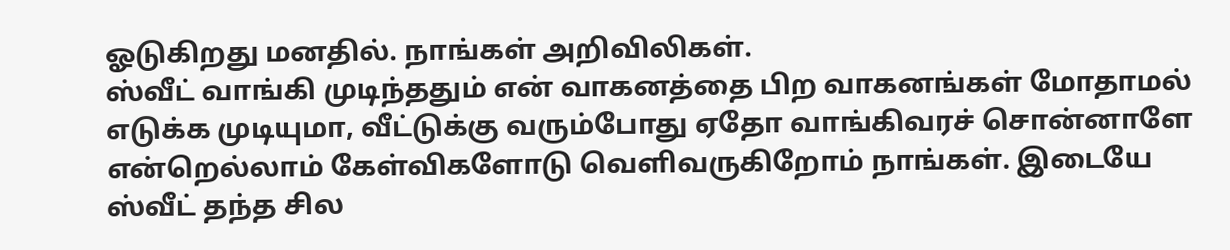ஓடுகிறது மனதில். நாங்கள் அறிவிலிகள்.
ஸ்வீட் வாங்கி முடிந்ததும் என் வாகனத்தை பிற வாகனங்கள் மோதாமல் எடுக்க முடியுமா, வீட்டுக்கு வரும்போது ஏதோ வாங்கிவரச் சொன்னாளே என்றெல்லாம் கேள்விகளோடு வெளிவருகிறோம் நாங்கள். இடையே ஸ்வீட் தந்த சில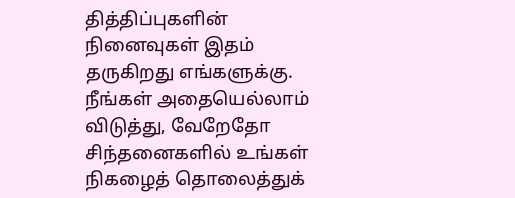தித்திப்புகளின் நினைவுகள் இதம் தருகிறது எங்களுக்கு. நீங்கள் அதையெல்லாம் விடுத்து, வேறேதோ சிந்தனைகளில் உங்கள் நிகழைத் தொலைத்துக்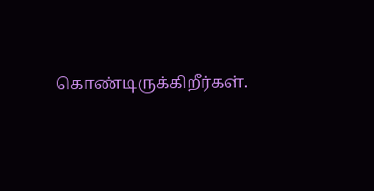கொண்டிருக்கிறீர்கள்.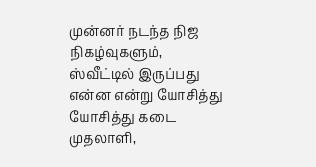முன்னர் நடந்த நிஜ நிகழ்வுகளும், ஸ்வீட்டில் இருப்பது என்ன என்று யோசித்து யோசித்து கடை முதலாளி,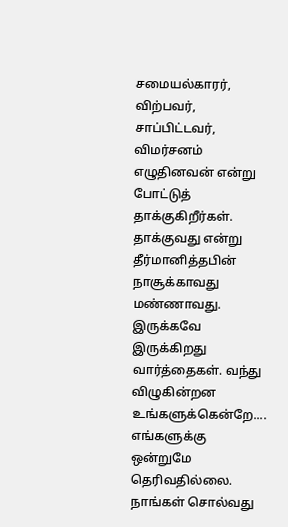சமையல்காரர், விற்பவர், சாப்பிட்டவர், விமர்சனம் எழுதினவன் என்று போட்டுத் தாக்குகிறீர்கள். தாக்குவது என்று தீர்மானித்தபின் நாசூக்காவது மண்ணாவது. இருக்கவே இருக்கிறது வார்த்தைகள். வந்து விழுகின்றன உங்களுக்கென்றே....
எங்களுக்கு ஒன்றுமே தெரிவதில்லை.
நாங்கள் சொல்வது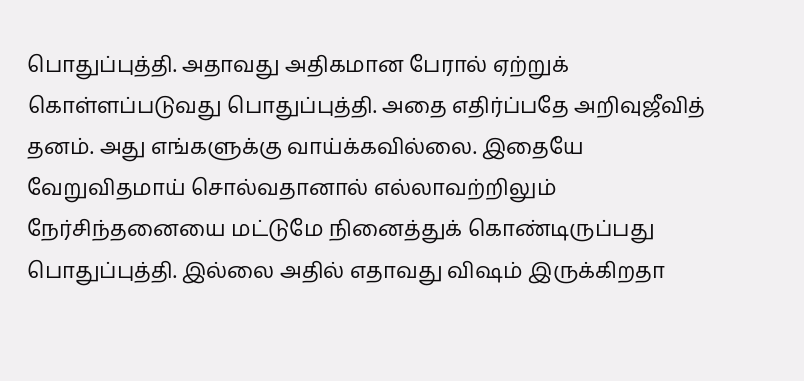பொதுப்புத்தி. அதாவது அதிகமான பேரால் ஏற்றுக் கொள்ளப்படுவது பொதுப்புத்தி. அதை எதிர்ப்பதே அறிவுஜீவித் தனம். அது எங்களுக்கு வாய்க்கவில்லை. இதையே வேறுவிதமாய் சொல்வதானால் எல்லாவற்றிலும் நேர்சிந்தனையை மட்டுமே நினைத்துக் கொண்டிருப்பது பொதுப்புத்தி. இல்லை அதில் எதாவது விஷம் இருக்கிறதா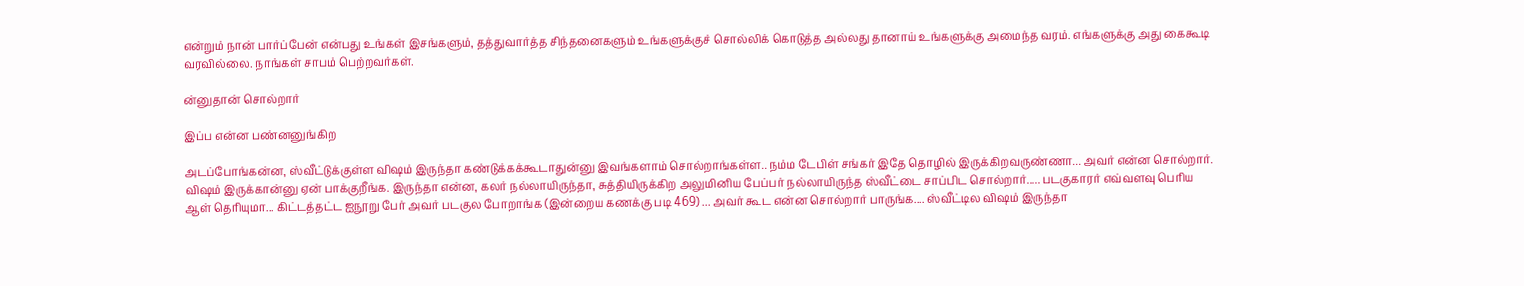என்றும் நான் பார்ப்பேன் என்பது உங்கள் இசங்களும், தத்துவார்த்த சிந்தனைகளும் உங்களுக்குச் சொல்லிக் கொடுத்த அல்லது தானாய் உங்களுக்கு அமைந்த வரம். எங்களுக்கு அது கைகூடி வரவில்லை. நாங்கள் சாபம் பெற்றவர்கள்.

ன்னுதான் சொல்றார்

இப்ப என்ன பண்னனுங்கிற

அடப்போங்கன்ன, ஸ்வீட்டுக்குள்ள விஷம் இருந்தா கண்டுக்கக்கூடாதுன்னு இவங்களாம் சொல்றாங்கள்ள.. நம்ம டேபிள் சங்கர் இதே தொழில் இருக்கிறவருண்ணா... அவர் என்ன சொல்றார். விஷம் இருக்கான்னு ஏன் பாக்குறீங்க. இருந்தா என்ன, கலர் நல்லாயிருந்தா, சுத்தியிருக்கிற அலுமினிய பேப்பர் நல்லாயிருந்த ஸ்வீட்டை சாப்பிட சொல்றார்..... படகுகாரர் எவ்வளவு பெரிய ஆள் தெரியுமா... கிட்டத்தட்ட ஐநூறு பேர் அவர் படகுல போறாங்க (இன்றைய கணக்கு படி 469) ... அவர் கூட என்ன சொல்றார் பாருங்க.... ஸ்வீட்டில விஷம் இருந்தா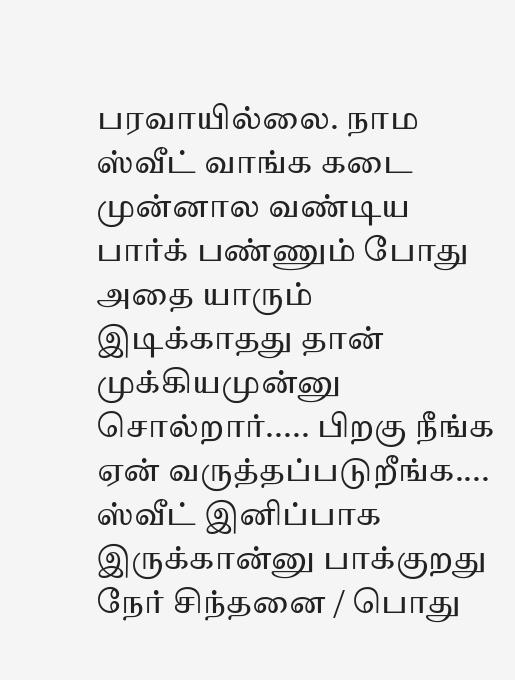பரவாயில்லை. நாம ஸ்வீட் வாங்க கடை முன்னால வண்டிய பார்க் பண்ணும் போது அதை யாரும் இடிக்காதது தான் முக்கியமுன்னு சொல்றார்..... பிறகு நீங்க ஏன் வருத்தப்படுறீங்க.... ஸ்வீட் இனிப்பாக இருக்கான்னு பாக்குறது நேர் சிந்தனை / பொது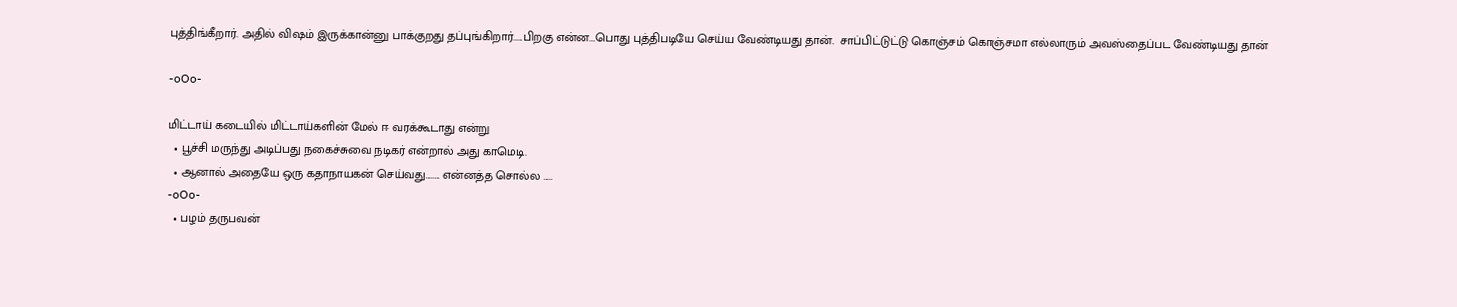புத்திங்கீறார். அதில் விஷம் இருக்கான்னு பாக்குறது தப்புங்கிறார்.....பிறகு என்ன...பொது புத்திபடியே செய்ய வேண்டியது தான்.  சாப்பிட்டுட்டு கொஞ்சம் கொஞ்சமா எல்லாரும் அவஸ்தைப்பட வேண்டியது தான்

-oOo-

மிட்டாய் கடையில் மிட்டாய்களின் மேல் ஈ வரக்கூடாது என்று
  • பூச்சி மருந்து அடிப்பது நகைச்சுவை நடிகர் என்றால் அது காமெடி.
  • ஆனால் அதையே ஒரு கதாநாயகன் செய்வது........ என்னத்த சொல்ல .....
-oOo-
  • பழம் தருபவன்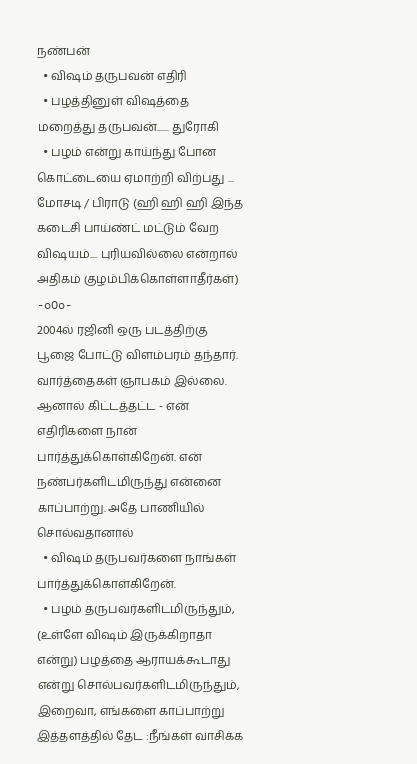நண்பன்
  • விஷம் தருபவன் எதிரி
  • பழத்தினுள் விஷத்தை மறைத்து தருபவன்...... துரோகி
  • பழம் என்று காய்ந்து போன கொட்டையை ஏமாற்றி விற்பது ... மோசடி / பிராடு (ஹி ஹி ஹி இந்த கடைசி பாய்ண்ட் மட்டும் வேற விஷயம்.... புரியவில்லை என்றால் அதிகம் குழம்பிக்கொள்ளாதீர்கள்)
-oOo-
2004ல் ரஜினி ஒரு படத்திற்கு பூஜை போட்டு விளம்பரம் தந்தார். வார்த்தைகள் ஞாபகம் இல்லை. ஆனால் கிட்டத்தட்ட - என் எதிரிகளை நான் பார்த்துக்கொள்கிறேன். என் நண்பர்களிடமிருந்து என்னை காப்பாற்று. அதே பாணியில் சொல்வதானால்
  • விஷம் தருபவர்களை நாங்கள் பார்த்துக்கொள்கிறேன்.
  • பழம் தருபவர்களிடமிருந்தும், (உள்ளே விஷம் இருக்கிறாதா என்று) பழத்தை ஆராயக்கூடாது என்று சொல்பவர்களிடமிருந்தும், இறைவா, எங்களை காப்பாற்று
இத்தளத்தில் தேட :நீங்கள் வாசிக்க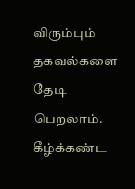விரும்பும் தகவல்களை தேடி பெறலாம். கீழ்க்கண்ட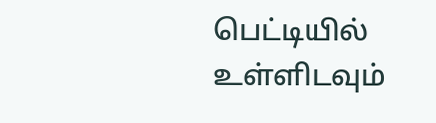பெட்டியில் உள்ளிடவும்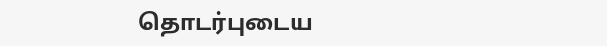தொடர்புடைய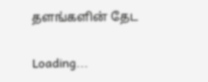தளங்களின் தேட

Loading...